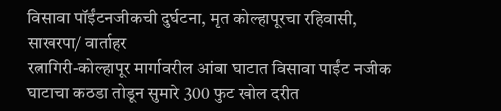विसावा पॉईंटनजीकची दुर्घटना, मृत कोल्हापूरचा रहिवासी,
साखरपा/ वार्ताहर
रत्नागिरी-कोल्हापूर मार्गावरील आंबा घाटात विसावा पाईंट नजीक घाटाचा कठडा तोडून सुमारे 300 फुट खोल दरीत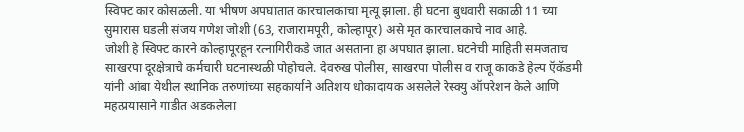स्विफ्ट कार कोसळली. या भीषण अपघातात कारचालकाचा मृत्यू झाला. ही घटना बुधवारी सकाळी 11 च्या सुमारास घडली संजय गणेश जोशी (63, राजारामपूरी, कोल्हापूर) असे मृत कारचालकाचे नाव आहे.
जोशी हे स्विफ्ट कारने कोल्हापूरहून रत्नागिरीकडे जात असताना हा अपघात झाला. घटनेची माहिती समजताच साखरपा दूरक्षेत्राचे कर्मचारी घटनास्थळी पोहोचले. देवरुख पोलीस, साखरपा पोलीस व राजू काकडे हेल्प ऍकॅडमी यांनी आंबा येथील स्थानिक तरुणांच्या सहकार्याने अतिशय धोकादायक असलेले रेस्क्यु ऑपरेशन केले आणि महत्प्रयासाने गाडीत अडकलेला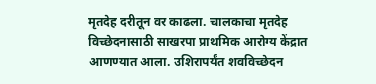मृतदेह दरीतून वर काढला. चालकाचा मृतदेह विच्छेदनासाठी साखरपा प्राथमिक आरोग्य केंद्रात आणण्यात आला. उशिरापर्यंत शवविच्छेदन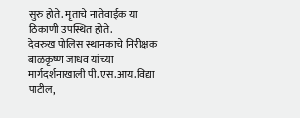सुरु होते. मृताचे नातेवाईक या ठिकाणी उपस्थित होते.
देवरुख पोलिस स्थानकाचे निरीक्षक बाळकृष्ण जाधव यांच्या मार्गदर्शनाखाली पी.एस.आय.विद्या पाटील,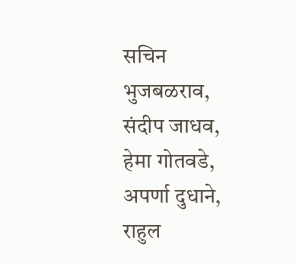सचिन भुजबळराव, संदीप जाधव, हेमा गोतवडे, अपर्णा दुधाने, राहुल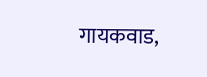गायकवाड,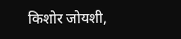किशोर जोयशी,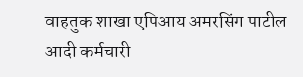वाहतुक शाखा एपिआय अमरसिंग पाटील आदी कर्मचारी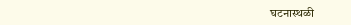घटनास्थळी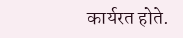कार्यरत होते.